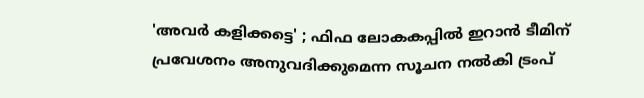'അവർ കളിക്കട്ടെ' ; ഫിഫ ലോകകപ്പിൽ ഇറാൻ ടീമിന് പ്രവേശനം അനുവദിക്കുമെന്ന സൂചന നൽകി ട്രംപ്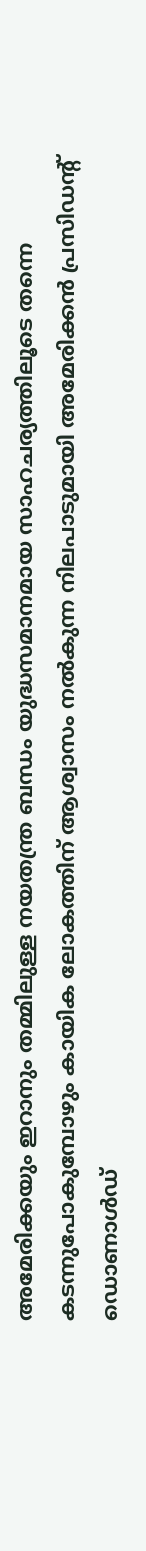അമേരിക്കയും ഇറാനും തമ്മിലുള്ള നയതന്ത്ര ബന്ധം യുദ്ധസമാനമായ സാഹചര്യത്തിലൂടെ തന്നെ കടന്നുപോകുമ്പോഴും കായിക ലോകത്തിന് ആശ്വാസം നൽകുന്ന നിലപാടുമായി അമേരിക്കൻ പ്രസിഡന്റ് ഡൊണാൾഡ്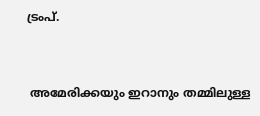ട്രംപ്.


 അമേരിക്കയും ഇറാനും തമ്മിലുള്ള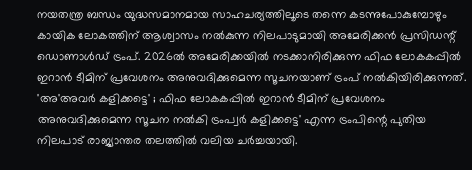നയതന്ത്ര ബന്ധം യുദ്ധസമാനമായ സാഹചര്യത്തിലൂടെ തന്നെ കടന്നുപോകുമ്പോഴും കായിക ലോകത്തിന് ആശ്വാസം നൽകുന്ന നിലപാടുമായി അമേരിക്കൻ പ്രസിഡന്റ് ഡൊണാൾഡ് ട്രംപ്. 2026ൽ അമേരിക്കയിൽ നടക്കാനിരിക്കുന്ന ഫിഫ ലോകകപ്പിൽ ഇറാൻ ടീമിന് പ്രവേശനം അനുവദിക്കുമെന്ന സൂചനയാണ് ട്രംപ് നൽകിയിരിക്കുന്നത്. 'അ'അവർ കളിക്കട്ടെ' ; ഫിഫ ലോകകപ്പിൽ ഇറാൻ ടീമിന് പ്രവേശനം അനുവദിക്കുമെന്ന സൂചന നൽകി ട്രംപ്വർ കളിക്കട്ടെ' എന്ന ട്രംപിന്റെ പുതിയ നിലപാട് രാജ്യാന്തര തലത്തിൽ വലിയ ചർച്ചയായി.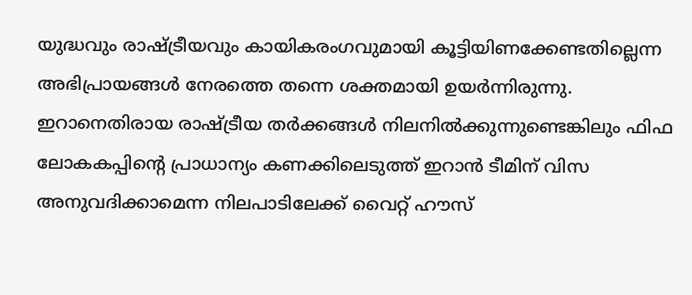യുദ്ധവും രാഷ്ട്രീയവും കായികരംഗവുമായി കൂട്ടിയിണക്കേണ്ടതില്ലെന്ന അഭിപ്രായങ്ങൾ നേരത്തെ തന്നെ ശക്തമായി ഉയർന്നിരുന്നു. ഇറാനെതിരായ രാഷ്ട്രീയ തർക്കങ്ങൾ നിലനിൽക്കുന്നുണ്ടെങ്കിലും ഫിഫ ലോകകപ്പിന്റെ പ്രാധാന്യം കണക്കിലെടുത്ത് ഇറാൻ ടീമിന് വിസ അനുവദിക്കാമെന്ന നിലപാടിലേക്ക് വൈറ്റ് ഹൗസ്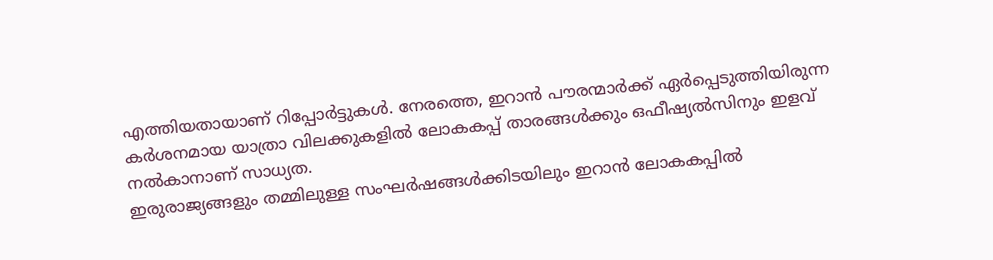എത്തിയതായാണ് റിപ്പോർട്ടുകൾ. നേരത്തെ, ഇറാൻ പൗരന്മാർക്ക് ഏർപ്പെടുത്തിയിരുന്ന കർശനമായ യാത്രാ വിലക്കുകളിൽ ലോകകപ്പ് താരങ്ങൾക്കും ഒഫീഷ്യൽസിനും ഇളവ് നൽകാനാണ് സാധ്യത.
ഇരുരാജ്യങ്ങളും തമ്മിലുള്ള സംഘർഷങ്ങൾക്കിടയിലും ഇറാൻ ലോകകപ്പിൽ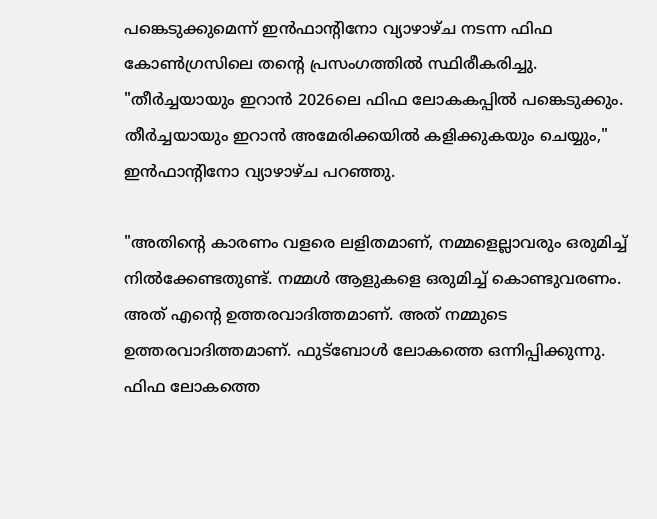പങ്കെടുക്കുമെന്ന് ഇൻഫാന്റിനോ വ്യാഴാഴ്ച നടന്ന ഫിഫ കോൺഗ്രസിലെ തന്റെ പ്രസംഗത്തിൽ സ്ഥിരീകരിച്ചു. "തീർച്ചയായും ഇറാൻ 2026ലെ ഫിഫ ലോകകപ്പിൽ പങ്കെടുക്കും. തീർച്ചയായും ഇറാൻ അമേരിക്കയിൽ കളിക്കുകയും ചെയ്യും," ഇൻഫാന്റിനോ വ്യാഴാഴ്ച പറഞ്ഞു.

"അതിന്റെ കാരണം വളരെ ലളിതമാണ്, നമ്മളെല്ലാവരും ഒരുമിച്ച് നിൽക്കേണ്ടതുണ്ട്. നമ്മൾ ആളുകളെ ഒരുമിച്ച് കൊണ്ടുവരണം. അത് എന്റെ ഉത്തരവാദിത്തമാണ്. അത് നമ്മുടെ ഉത്തരവാദിത്തമാണ്. ഫുട്ബോൾ ലോകത്തെ ഒന്നിപ്പിക്കുന്നു. ഫിഫ ലോകത്തെ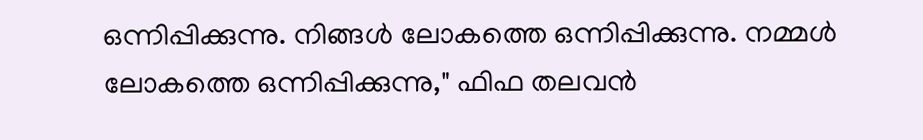ഒന്നിപ്പിക്കുന്നു. നിങ്ങൾ ലോകത്തെ ഒന്നിപ്പിക്കുന്നു. നമ്മൾ ലോകത്തെ ഒന്നിപ്പിക്കുന്നു," ഫിഫ തലവൻ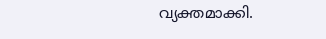വ്യക്തമാക്കി.